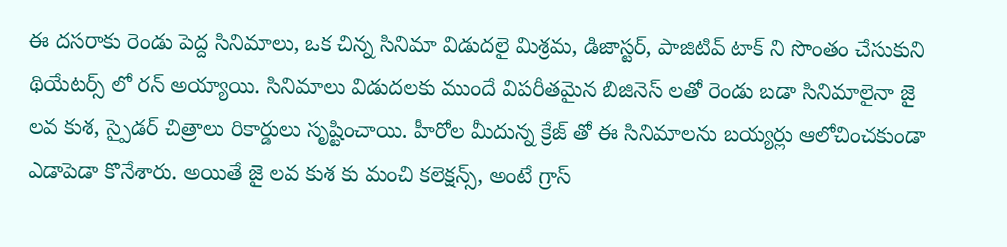ఈ దసరాకు రెండు పెద్ద సినిమాలు, ఒక చిన్న సినిమా విడుదలై మిశ్రమ, డిజాస్టర్, పాజిటివ్ టాక్ ని సొంతం చేసుకుని థియేటర్స్ లో రన్ అయ్యాయి. సినిమాలు విడుదలకు ముందే విపరీతమైన బిజినెస్ లతో రెండు బడా సినిమాలైనా జై లవ కుశ, స్పైడర్ చిత్రాలు రికార్డులు సృష్టించాయి. హీరోల మీదున్న క్రేజ్ తో ఈ సినిమాలను బయ్యర్లు ఆలోచించకుండా ఎడాపెడా కొనేశారు. అయితే జై లవ కుశ కు మంచి కలెక్షన్స్, అంటే గ్రాస్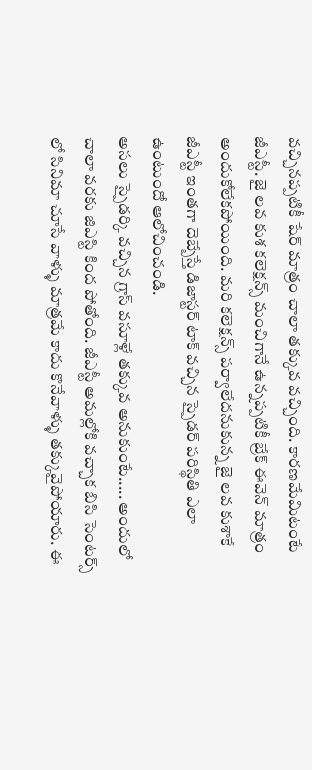వచ్చినప్పటికీ షేర్ మాత్రం చాలా తక్కువ వచ్చింది. కారణమేమిటంటే జీఎస్టీ. జై లవ కుశ కలెక్షన్స్ మంచిగానే ఉన్నప్పటికీ బ్రేక్ ఈవెన్ మాత్రం అందుకోలేకపోయింది. మరి కలెక్షన్స్ పర్వాలేదనుకున్న జై లవ కుశాకే జీఎస్టీ ఇంతగా దెబ్బేస్తే డిజాస్టర్ టాక్ వచ్చిన స్పైడర్ పరిస్థితి ఎలా ఉంటుందో ఆలోచించండి.
అసలు స్పైడర్కి వచ్చిన గ్రాస్ వసూళ్లే తక్కువ అనుకుంటే..... అందులో చాలా వరకు జిఎస్టి కింద పోతోంది. జీఎస్టీ అమల్లోకి వచ్చాక బిసి సెంటర్స్ లో సినిమా చూసే వాళ్ళు మాత్రమే కాదు కొనేవాళ్ళు తక్కువైపోయారు. ఈ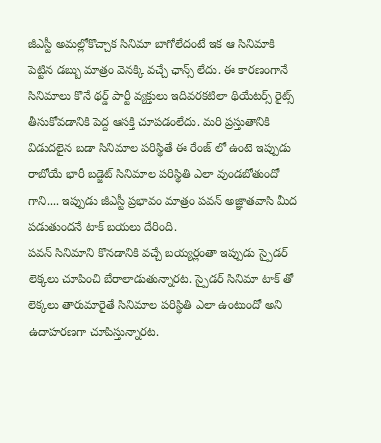జీఎస్టీ అమల్లోకొచ్చాక సినిమా బాగోలేదంటే ఇక ఆ సినిమాకి పెట్టిన డబ్బు మాత్రం వెనక్కి వచ్చే ఛాన్స్ లేదు. ఈ కారణంగానే సినిమాలు కొనే థర్డ్ పార్టీ వ్యక్తులు ఇదివరకటిలా థియేటర్స్ రైట్స్ తీసుకోవడానికి పెద్ద ఆసక్తి చూపడంలేదు. మరి ప్రస్తుతానికి విడుదలైన బడా సినిమాల పరిస్థితే ఈ రేంజ్ లో ఉంటె ఇప్పుడు రాబోయే భారీ బడ్జెట్ సినిమాల పరిస్థితి ఎలా వుండబోతుందో గాని.... ఇప్పుడు జీఎస్టీ ప్రభావం మాత్రం పవన్ అజ్ఞాతవాసి మీద పడుతుందనే టాక్ బయలు దేరింది.
పవన్ సినిమాని కొనడానికి వచ్చే బయ్యర్లంతా ఇప్పుడు స్పైడర్ లెక్కలు చూపించి బేరాలాడుతున్నారట. స్పైడర్ సినిమా టాక్ తో లెక్కలు తారుమారైతే సినిమాల పరిస్థితి ఎలా ఉంటుందో అని ఉదాహరణగా చూపిస్తున్నారట.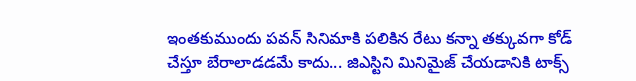ఇంతకుముందు పవన్ సినిమాకి పలికిన రేటు కన్నా తక్కువగా కోడ్ చేస్తూ బేరాలాడడమే కాదు... జిఎస్టిని మినిమైజ్ చేయడానికి టాక్స్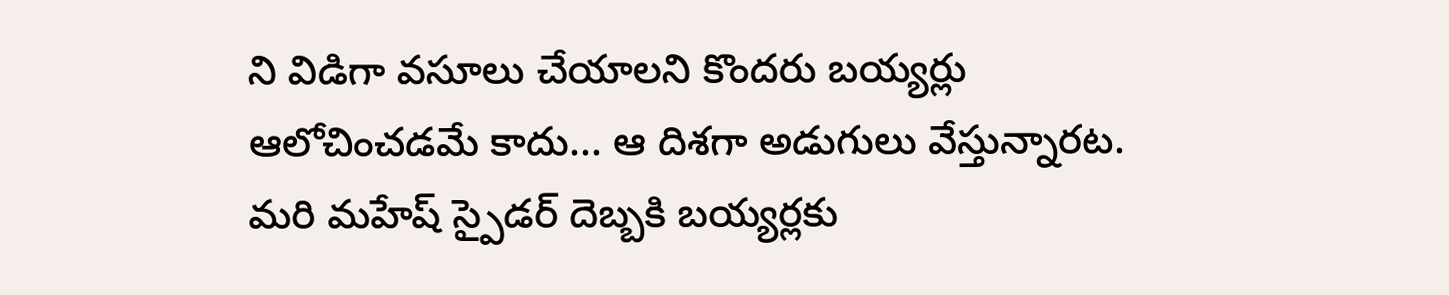ని విడిగా వసూలు చేయాలని కొందరు బయ్యర్లు ఆలోచించడమే కాదు... ఆ దిశగా అడుగులు వేస్తున్నారట. మరి మహేష్ స్పైడర్ దెబ్బకి బయ్యర్లకు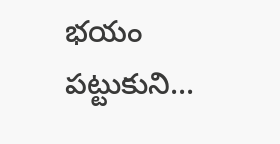భయం పట్టుకుని...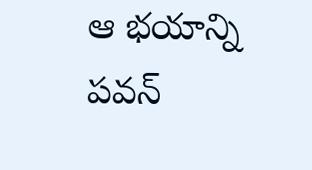ఆ భయాన్ని పవన్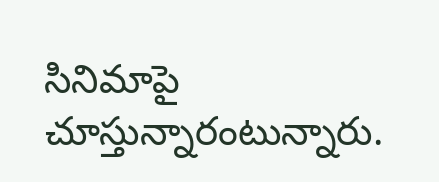సినిమాపై చూస్తున్నారంటున్నారు.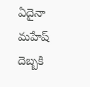ఏదైనా మహేష్ దెబ్బకి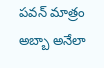పవన్ మాత్రం అబ్బా అనేలా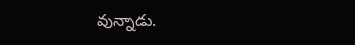వున్నాడు.